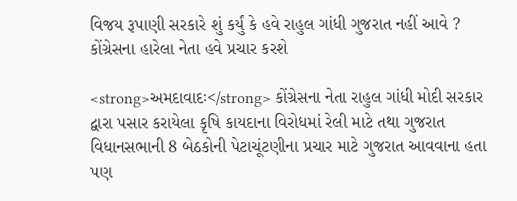વિજય રૂપાણી સરકારે શું કર્યું કે હવે રાહુલ ગાંધી ગુજરાત નહીં આવે ? કોંગ્રેસના હારેલા નેતા હવે પ્રચાર કરશે

<strong>અમદાવાદઃ</strong> કોંગ્રેસના નેતા રાહુલ ગાંધી મોદી સરકાર દ્વારા પસાર કરાયેલા કૃષિ કાયદાના વિરોધમાં રેલી માટે તથા ગુજરાત વિધાનસભાની 8 બેઠકોની પેટાચૂંટણીના પ્રચાર માટે ગુજરાત આવવાના હતા પણ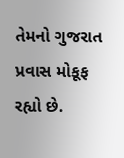તેમનો ગુજરાત પ્રવાસ મોકૂફ રહ્યો છે.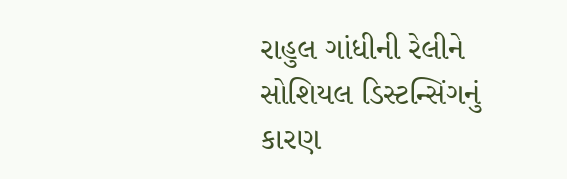રાહુલ ગાંધીની રેલીને સોશિયલ ડિસ્ટન્સિંગનું કારણ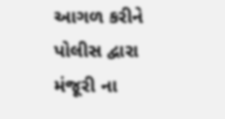આગળ કરીને પોલીસ દ્વારા મંજૂરી ના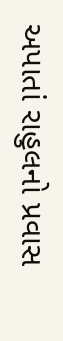અપાતાં રાહુલનો પ્રવાસ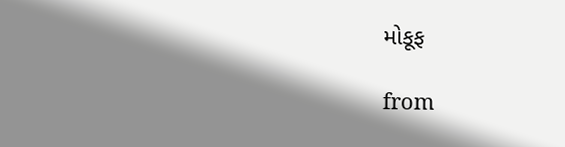મોકૂફ

from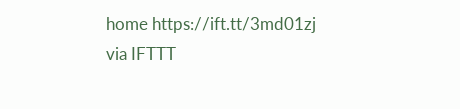home https://ift.tt/3md01zj
via IFTTT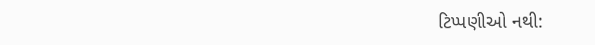ટિપ્પણીઓ નથી: